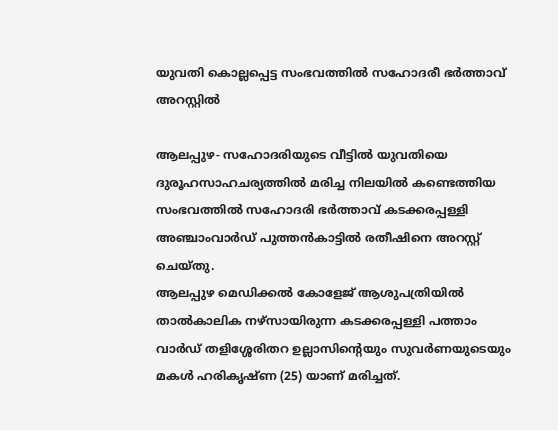യുവതി കൊല്ലപ്പെട്ട സംഭവത്തില്‍ സഹോദരീ ഭർത്താവ് അറസ്റ്റില്‍

ആലപ്പുഴ- സഹോദരിയുടെ വീട്ടില്‍ യുവതിയെ ദുരൂഹസാഹചര്യത്തില്‍ മരിച്ച നിലയില്‍ കണ്ടെത്തിയ സംഭവത്തില്‍ സഹോദരി ഭര്‍ത്താവ് കടക്കരപ്പള്ളി അഞ്ചാംവാര്‍ഡ് പുത്തന്‍കാട്ടില്‍ രതീഷിനെ അറസ്റ്റ് ചെയ്തു.
ആലപ്പുഴ മെഡിക്കല്‍ കോളേജ് ആശുപത്രിയില്‍ താല്‍കാലിക നഴ്‌സായിരുന്ന കടക്കരപ്പള്ളി പത്താം വാര്‍ഡ് തളിശ്ശേരിതറ ഉല്ലാസിന്റെയും സുവര്‍ണയുടെയും മകള്‍ ഹരികൃഷ്ണ (25) യാണ് മരിച്ചത്.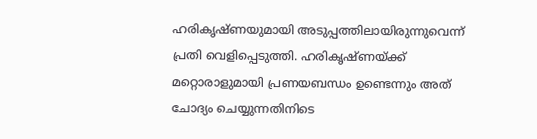ഹരികൃഷ്‌ണയുമായി അടുപ്പത്തിലായിരുന്നുവെന്ന് പ്രതി വെളിപ്പെടുത്തി. ഹരികൃഷ്ണയ്ക്ക് മറ്റൊരാളുമായി പ്രണയബന്ധം ഉണ്ടെന്നും അത് ചോദ്യം ചെയ്യുന്നതിനിടെ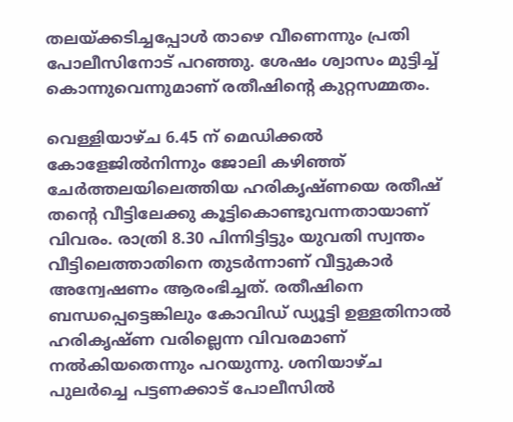തലയ്ക്കടിച്ചപ്പോൾ താഴെ വീണെന്നും പ്രതി പോലീസിനോട് പറഞ്ഞു. ശേഷം ശ്വാസം മുട്ടിച്ച് കൊന്നുവെന്നുമാണ് രതീഷിന്‍റെ കുറ്റസമ്മതം.

വെള്ളിയാഴ്ച 6.45 ന് മെഡിക്കല്‍ കോളേജില്‍നിന്നും ജോലി കഴിഞ്ഞ് ചേര്‍ത്തലയിലെത്തിയ ഹരികൃഷ്ണയെ രതീഷ് തന്റെ വീട്ടിലേക്കു കൂട്ടികൊണ്ടുവന്നതായാണ് വിവരം. രാത്രി 8.30 പിന്നിട്ടിട്ടും യുവതി സ്വന്തം വീട്ടിലെത്താതിനെ തുടര്‍ന്നാണ് വീട്ടുകാര്‍ അന്വേഷണം ആരംഭിച്ചത്. രതീഷിനെ ബന്ധപ്പെട്ടെങ്കിലും കോവിഡ് ഡ്യൂട്ടി ഉള്ളതിനാല്‍ ഹരികൃഷ്ണ വരില്ലെന്ന വിവരമാണ് നല്‍കിയതെന്നും പറയുന്നു. ശനിയാഴ്ച പുലര്‍ച്ചെ പട്ടണക്കാട് പോലീസില്‍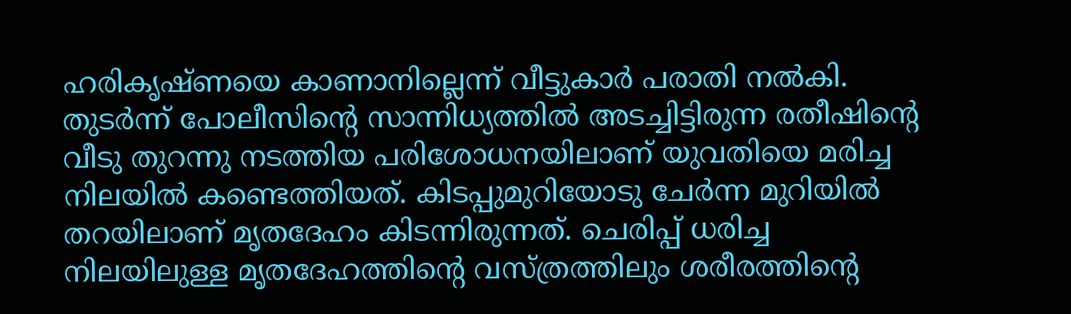ഹരികൃഷ്ണയെ കാണാനില്ലെന്ന് വീട്ടുകാര്‍ പരാതി നല്‍കി. തുടര്‍ന്ന് പോലീസിന്റെ സാന്നിധ്യത്തില്‍ അടച്ചിട്ടിരുന്ന രതീഷിന്റെ വീടു തുറന്നു നടത്തിയ പരിശോധനയിലാണ് യുവതിയെ മരിച്ച നിലയില്‍ കണ്ടെത്തിയത്. കിടപ്പുമുറിയോടു ചേര്‍ന്ന മുറിയില്‍ തറയിലാണ് മൃതദേഹം കിടന്നിരുന്നത്. ചെരിപ്പ് ധരിച്ച നിലയിലുള്ള മൃതദേഹത്തിന്റെ വസ്ത്രത്തിലും ശരീരത്തിന്റെ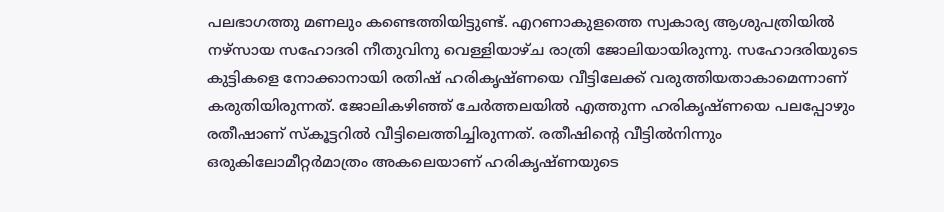പലഭാഗത്തു മണലും കണ്ടെത്തിയിട്ടുണ്ട്. എറണാകുളത്തെ സ്വകാര്യ ആശുപത്രിയില്‍ നഴ്‌സായ സഹോദരി നീതുവിനു വെള്ളിയാഴ്ച രാത്രി ജോലിയായിരുന്നു. സഹോദരിയുടെ കുട്ടികളെ നോക്കാനായി രതിഷ് ഹരികൃഷ്ണയെ വീട്ടിലേക്ക് വരുത്തിയതാകാമെന്നാണ് കരുതിയിരുന്നത്. ജോലികഴിഞ്ഞ് ചേര്‍ത്തലയില്‍ എത്തുന്ന ഹരികൃഷ്ണയെ പലപ്പോഴും രതീഷാണ് സ്‌കൂട്ടറില്‍ വീട്ടിലെത്തിച്ചിരുന്നത്. രതീഷിന്റെ വീട്ടില്‍നിന്നും ഒരുകിലോമീറ്റര്‍മാത്രം അകലെയാണ് ഹരികൃഷ്ണയുടെ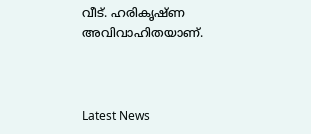വീട്. ഹരികൃഷ്ണ അവിവാഹിതയാണ്.



Latest News